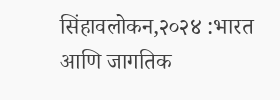सिंहावलोकन,२०२४ :भारत आणि जागतिक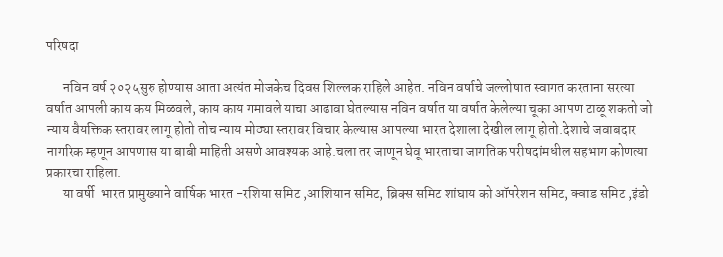परिषदा

      नविन वर्ष २०२५सुरु होण्यास आता अत्यंत मोजकेच दिवस शिल्लक राहिले आहेत. नविन वर्षाचे जल्लोषात स्वागत करताना सरत्या वर्षात आपली काय कय मिळवले, काय काय गमावले याचा आढावा घेतल्यास नविन वर्षात या वर्षात केलेल्या चूका आपण टाळू शकतो‌ जो न्याय वैयक्तिक स्तरावर लागू होतो तोच न्याय मोठ्या स्तरावर विचार केल्यास आपल्या भारत देशाला देखील लागू होतो.देशाचे जवाबदार नागरिक म्हणून आपणास या बाबी माहिती असणे आवश्यक आहे.चला तर जाणून घेवू भारताचा जागतिक परीषदांमधील सहभाग कोणत्या प्रकारचा राहिला.
      या वर्षी  भारत प्रामुख्याने वार्षिक भारत -रशिया समिट ,आशियान समिट, ब्रिक्स समिट शांघाय को ऑपरेशन समिट, क्वाड समिट ,इंडो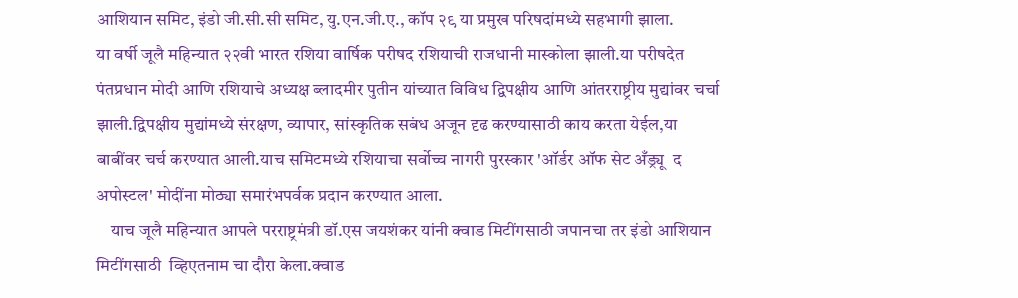आशियान समिट, इंडो जी.सी.सी समिट, यु.एन.जी.ए., कॉप २९ या प्रमुख परिषदांमध्ये सहभागी झाला.
या वर्षी जूलै महिन्यात २२वी भारत रशिया वार्षिक परीषद रशियाची राजधानी मास्कोला झाली.या परीषदेत पंतप्रधान मोदी आणि रशियाचे अध्यक्ष ब्लादमीर पुतीन यांच्यात विविध द्विपक्षीय आणि आंतरराष्ट्रीय मुद्यांवर चर्चा झाली.द्विपक्षीय मुद्यांमध्ये संरक्षण, व्यापार, सांस्कृतिक सबंध अजून दृढ करण्यासाठी काय करता येईल,या बाबींवर चर्च करण्यात आली‌.याच समिटमध्ये रशियाचा सर्वोच्च नागरी पुरस्कार 'ऑर्डर ऑफ सेट अँड्र्यू  द अपोस्टल' मोदींना मोठ्या समारंभपर्वक प्रदान करण्यात आला.
    याच जूलै महिन्यात आपले परराष्ट्रमंत्री डॉ.एस जयशंकर यांनी क्वाड मिटींगसाठी जपानचा तर इंडो आशियान मिटींगसाठी  व्हिएतनाम चा दौरा केला.क्वाड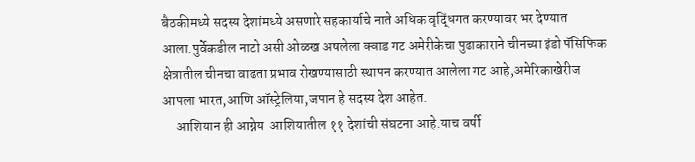बैठकीमध्ये सदस्य देशांमध्ये असणारे सहकार्याचे नाते अधिक वृद्धिंगत करण्यावर भर देण्यात आला.पुर्वेकडील नाटो असी ओळख अषलेला क्वाड गट अमेरीकेचा पुढाकाराने चीनच्या इंडो पॅसिफिक क्षेत्रातील चीनचा वाढता प्रभाव रोखण्यासाठी स्थापन करण्यात आलेला गट आहे‌,अमेरिकाखेरीज आपला भारत,आणि ऑस्ट्रेलिया,जपान हे सदस्य देश आहेत.
     आशियान ही आग्नेय  आशियातील ११ देशांची संघटना आहे.याच वर्षी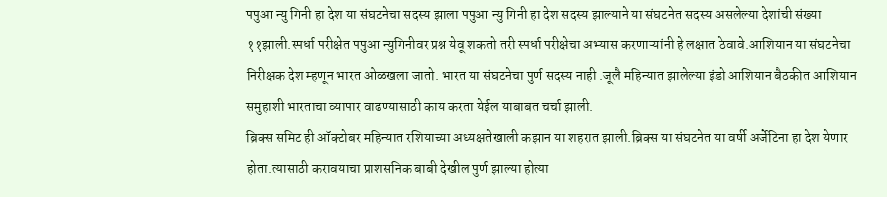पपुआ न्यु गिनी हा देश या संघटनेचा सदस्य झाला पपुआ न्यु गिनी हा देश सदस्य झाल्याने या संघटनेत सदस्य असलेल्या देशांची संख्या ११झाली.स्पर्धा परीक्षेत पपुआ न्युगिनीवर प्रश्न येवू शकतो तरी स्पर्धा परीक्षेचा अभ्यास करणाऱ्यांनी हे लक्षात ठेवावे.आशियान या संघटनेचा निरीक्षक देश म्हणून भारत ओळखला जातो. भारत या संघटनेचा पुर्ण सदस्य नाही .जूलै महिन्यात झालेल्या इंडो आशियान बैठकीत आशियान समुहाशी भारताचा व्यापार वाढण्यासाठी काय करता येईल याबाबत चर्चा झाली.
ब्रिक्स समिट ही ऑक्टोबर महिन्यात रशियाच्या अध्यक्षतेखाली कझान या शहरात झाली.ब्रिक्स या संघटनेत या वर्षी अर्जेटिना हा देश येणार होता.त्यासाठी करावयाचा प्राशसनिक बाबी देखील पुर्ण झाल्या होत्या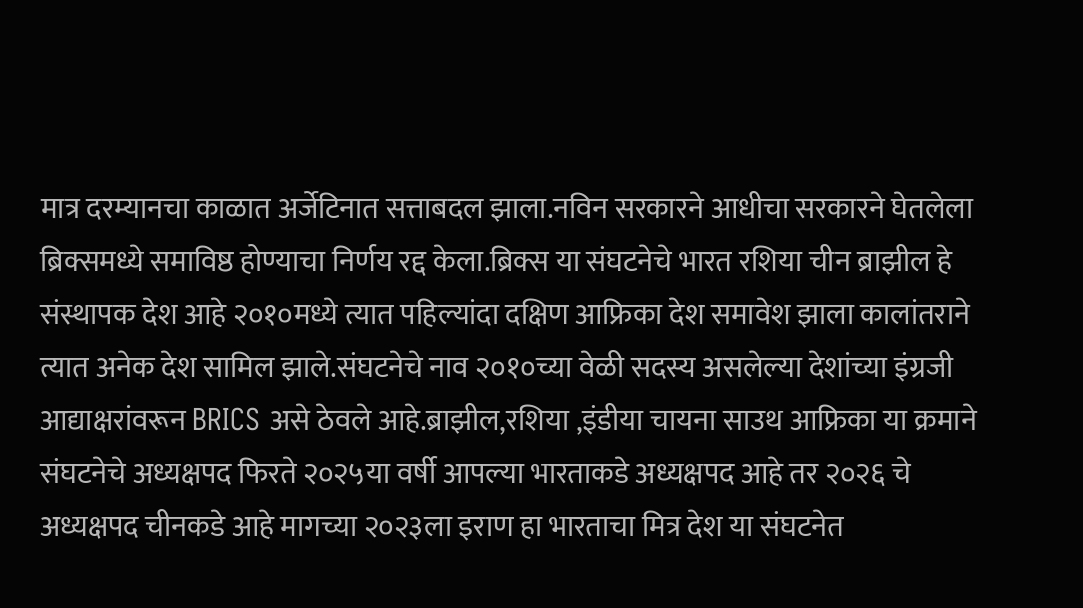मात्र दरम्यानचा काळात अर्जेटिनात सत्ताबदल झाला.नविन सरकारने आधीचा सरकारने घेतलेला ब्रिक्समध्ये समाविष्ठ होण्याचा निर्णय रद्द केला.ब्रिक्स या संघटनेचे भारत रशिया चीन ब्राझील हे संस्थापक देश आहे २०१०मध्ये त्यात पहिल्यांदा दक्षिण आफ्रिका देश समावेश झाला कालांतराने त्यात अनेक देश सामिल झाले.संघटनेचे नाव २०१०च्या वेळी सदस्य असलेल्या देशांच्या इंग्रजी आद्याक्षरांवरून BRICS असे ठेवले आहे.ब्राझील,रशिया ,इंडीया चायना साउथ आफ्रिका या क्रमाने संघटनेचे अध्यक्षपद फिरते २०२५या वर्षी आपल्या भारताकडे अध्यक्षपद आहे तर २०२६ चे अध्यक्षपद चीनकडे आहे मागच्या २०२३ला इराण हा भारताचा मित्र देश या संघटनेत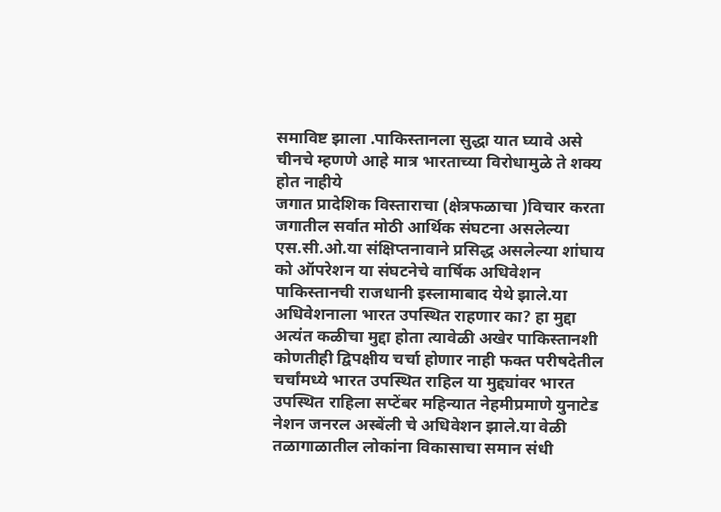समाविष्ट झाला .पाकिस्तानला सुद्धा यात घ्यावे असे चीनचे म्हणणे आहे मात्र भारताच्या विरोधामुळे ते शक्य होत नाहीये‌
जगात प्रादेशिक विस्ताराचा (क्षेत्रफळाचा )विचार करता जगातील सर्वात मोठी आर्थिक संघटना असलेल्या एस.सी.ओ.या संक्षिप्तनावाने प्रसिद्ध असलेल्या शांघाय को ऑपरेशन या संघटनेचे वार्षिक अधिवेशन पाकिस्तानची राजधानी इस्लामाबाद येथे झाले.या अधिवेशनाला भारत उपस्थित राहणार का? हा मुद्दा अत्यंत कळीचा मुद्दा होता त्यावेळी अखेर पाकिस्तानशी कोणतीही द्विपक्षीय चर्चा होणार नाही फक्त परीषदेतील चर्चांमध्ये भारत उपस्थित राहिल या मुद्द्यांवर भारत उपस्थित राहिला सप्टेंबर महिन्यात नेहमीप्रमाणे युनाटेड नेशन जनरल अस्बेंली चे अधिवेशन झाले.या वेळी तळागाळातील लोकांना विकासाचा समान संधी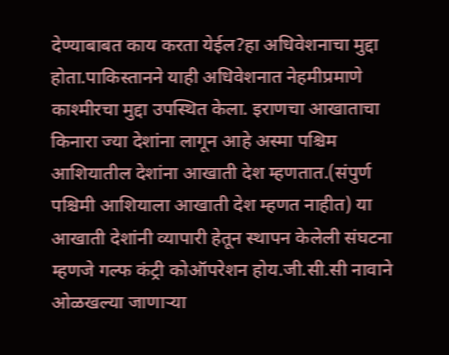देण्याबाबत काय करता येईल?हा अधिवेशनाचा मुद्दा होता.पाकिस्तानने याही अधिवेशनात नेहमीप्रमाणे काश्मीरचा मुद्दा उपस्थित केला. इराणचा आखाताचा किनारा ज्या देशांना लागून आहे अस्मा पश्चिम आशियातील देशांना आखाती देश म्हणतात.(संपुर्ण पश्चिमी आशियाला आखाती देश म्हणत नाहीत) या आखाती देशांनी व्यापारी हेतून स्थापन केलेली संघटना म्हणजे गल्फ कंट्री कोऑपरेशन होय.जी.सी.सी नावाने ओळखल्या जाणाऱ्या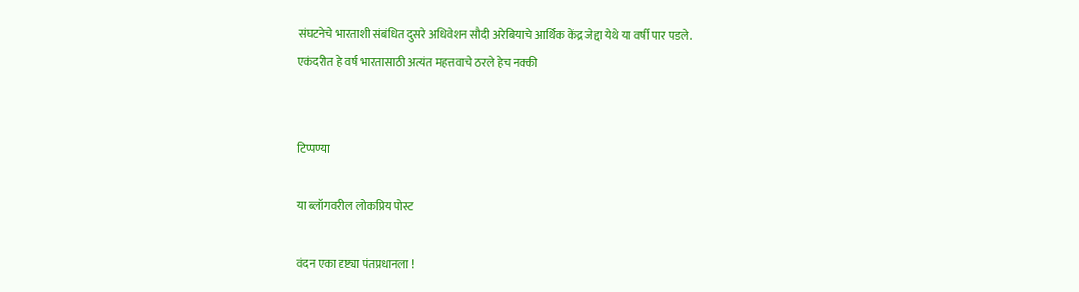संघटनेचे भारताशी संबंधित दुसरे अधिवेशन सौदी अरेबियाचे आर्थिक केंद्र जेद्दा येथे या वर्षी पार पडले.
एकंदरीत हे वर्ष भारतासाठी अत्यंत महत्तवाचे ठरले हेच नक्की


टिप्पण्या

या ब्लॉगवरील लोकप्रिय पोस्ट

वंदन एका दृष्ट्या पंतप्रधानला !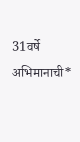31वर्षे अभिमानाची*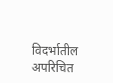विदर्भातील अपरिचित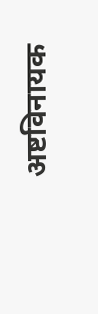अष्टविनायक